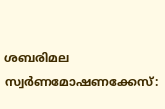ശബരിമല സ്വര്‍ണമോഷണക്കേസ്: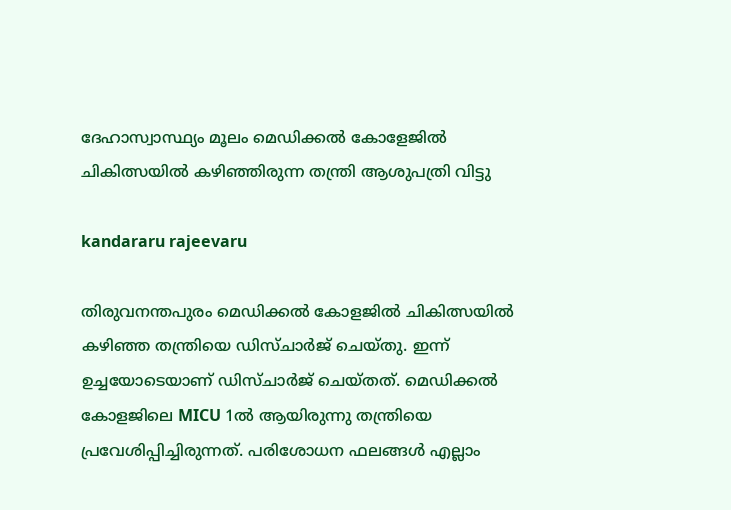ദേഹാസ്വാസ്ഥ്യം മൂലം മെഡിക്കല്‍ കോളേജില്‍ ചികിത്സയില്‍ ക‍ഴിഞ്ഞിരുന്ന തന്ത്രി ആശുപത്രി വിട്ടു

kandararu rajeevaru

തിരുവനന്തപുരം മെഡിക്കൽ കോളജിൽ ചികിത്സയിൽ കഴിഞ്ഞ തന്ത്രിയെ ഡിസ്ചാർജ് ചെയ്തു. ഇന്ന് ഉച്ചയോടെയാണ് ഡിസ്ചാർജ് ചെയ്തത്. മെഡിക്കൽ കോളജിലെ MICU 1ൽ ആയിരുന്നു തന്ത്രിയെ പ്രവേശിപ്പിച്ചിരുന്നത്. പരിശോധന ഫലങ്ങൾ എല്ലാം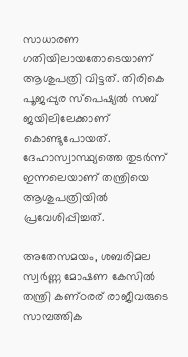സാധാരണ ഗതിയിലായതോടെയാണ് ആശുപത്രി വിട്ടത്. തിരികെ പൂജപ്പുര സ്പെഷ്യൽ സബ് ജയിലിലേക്കാണ് കൊണ്ടുപോയത്. ദേഹാസ്വാസ്ഥ്യത്തെ തുടര്‍ന്ന് ഇന്നലെയാണ് തന്ത്രിയെ ആശുപത്രിയിൽ പ്രവേശിപ്പിച്ചത്.

അതേസമയം, ശബരിമല സ്വർണ്ണ മോഷണ കേസിൽ തന്ത്രി കണ്‌ഠരര് രാജീവരുടെ സാമ്പത്തിക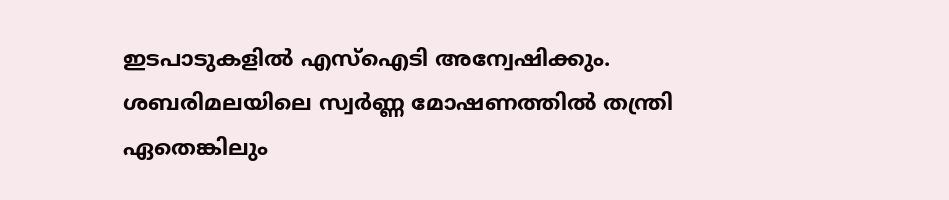ഇടപാടുകളിൽ എസ്ഐടി അന്വേഷിക്കും. ശബരിമലയിലെ സ്വർണ്ണ മോഷണത്തിൽ തന്ത്രി ഏതെങ്കിലും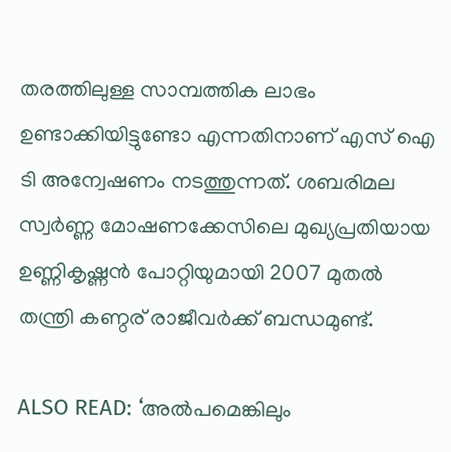തരത്തിലുള്ള സാമ്പത്തിക ലാഭം ഉണ്ടാക്കിയിട്ടുണ്ടോ എന്നതിനാണ് എസ് ഐ ടി അന്വേഷണം നടത്തുന്നത്. ശബരിമല സ്വർണ്ണ മോഷണക്കേസിലെ മുഖ്യപ്രതിയായ ഉണ്ണികൃഷ്ണൻ പോറ്റിയുമായി 2007 മുതല്‍ തന്ത്രി കണ്ഠര് രാജീവർക്ക് ബന്ധമുണ്ട്.

ALSO READ: ‘അൽപമെങ്കിലും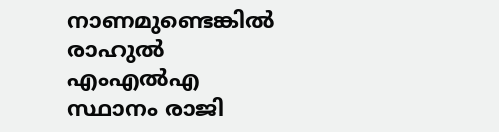നാണമുണ്ടെങ്കിൽ രാഹുൽ എംഎൽഎ സ്ഥാനം രാജി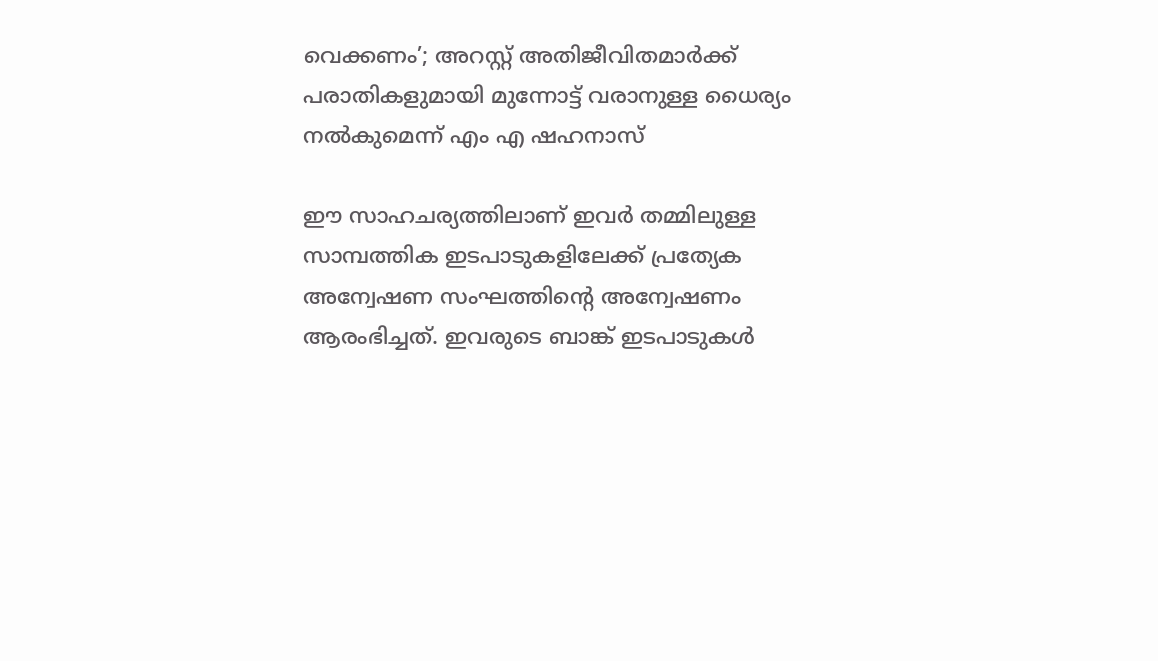വെക്കണം’; അറസ്റ്റ് അതിജീവിതമാർക്ക് പരാതികളുമായി മുന്നോട്ട് വരാനുള്ള ധൈര്യം നൽകുമെന്ന് എം എ ഷഹനാസ്

ഈ സാഹചര്യത്തിലാണ് ഇവർ തമ്മിലുള്ള സാമ്പത്തിക ഇടപാടുകളിലേക്ക് പ്രത്യേക അന്വേഷണ സംഘത്തിന്റെ അന്വേഷണം ആരംഭിച്ചത്. ഇവരുടെ ബാങ്ക് ഇടപാടുകൾ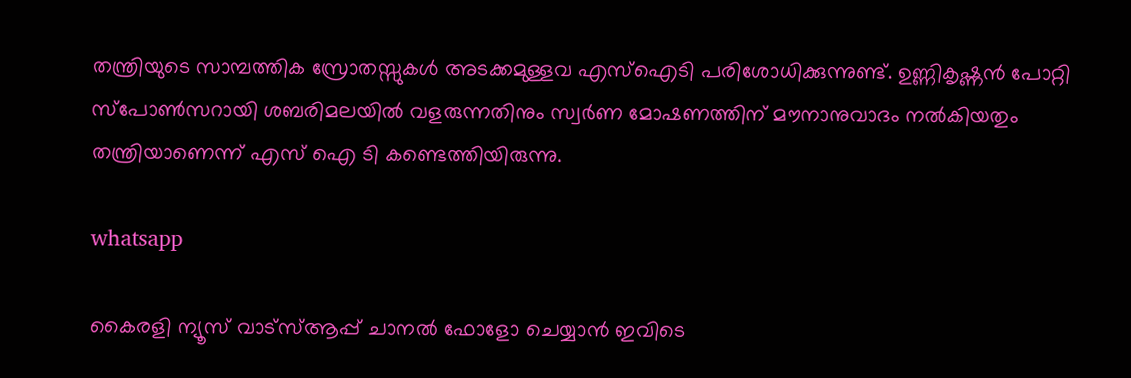തന്ത്രിയുടെ സാമ്പത്തിക സ്രോതസ്സുകൾ അടക്കമുള്ളവ എസ്ഐടി പരിശോധിക്കുന്നുണ്ട്. ഉണ്ണികൃഷ്ണൻ പോറ്റി സ്പോൺസറായി ശബരിമലയിൽ വളരുന്നതിനും സ്വർണ മോഷണത്തിന് മൗനാനുവാദം നൽകിയതും തന്ത്രിയാണെന്ന് എസ് ഐ ടി കണ്ടെത്തിയിരുന്നു.

whatsapp

കൈരളി ന്യൂസ് വാട്‌സ്ആപ്പ് ചാനല്‍ ഫോളോ ചെയ്യാന്‍ ഇവിടെ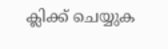ക്ലിക്ക് ചെയ്യുക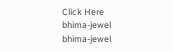Click Here
bhima-jewel
bhima-jewel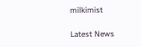milkimist

Latest News